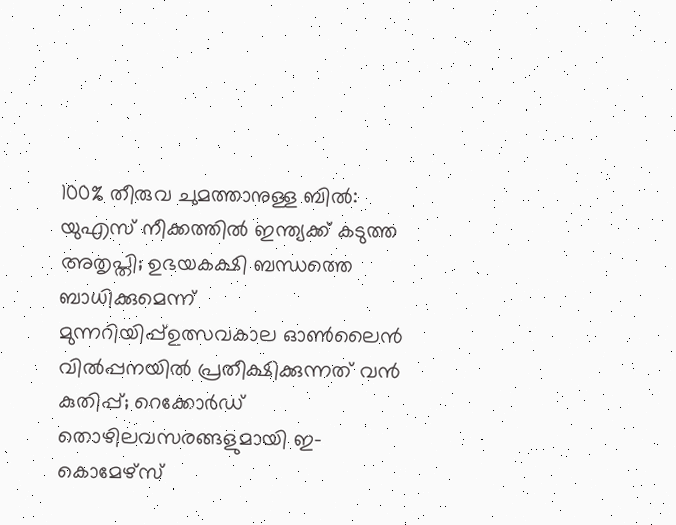100% തീരുവ ചുമത്താനുള്ള ബിൽ: യുഎസ് നീക്കത്തിൽ ഇന്ത്യക്ക് കടുത്ത അതൃപ്തി; ഉഭയകക്ഷി ബന്ധത്തെ ബാധിക്കുമെന്ന് മുന്നറിയിപ്പ്ഉത്സവകാല ഓൺലൈൻ വിൽപ്പനയിൽ പ്രതീക്ഷിക്കുന്നത് വൻ കുതിപ്പ്; റെക്കോർഡ് തൊഴിലവസരങ്ങളുമായി ഇ-കൊമേഴ്സ്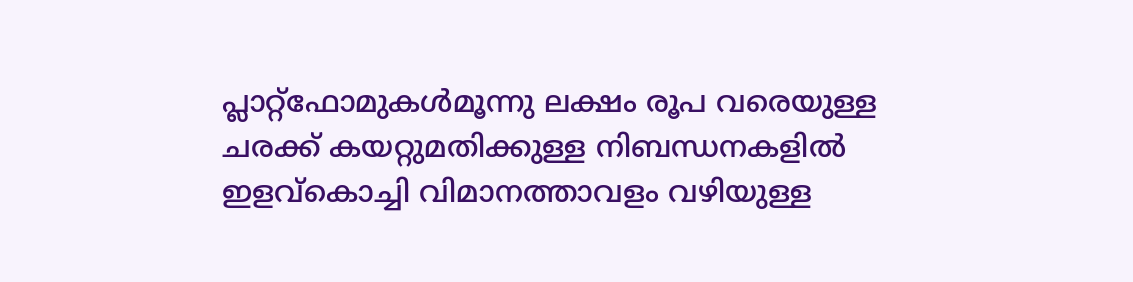പ്ലാറ്റ്‌ഫോമുകൾമൂന്നു ലക്ഷം രൂപ വരെയുള്ള ചരക്ക് കയറ്റുമതിക്കുള്ള നിബന്ധനകളിൽ ഇളവ്കൊച്ചി വിമാനത്താവളം വഴിയുള്ള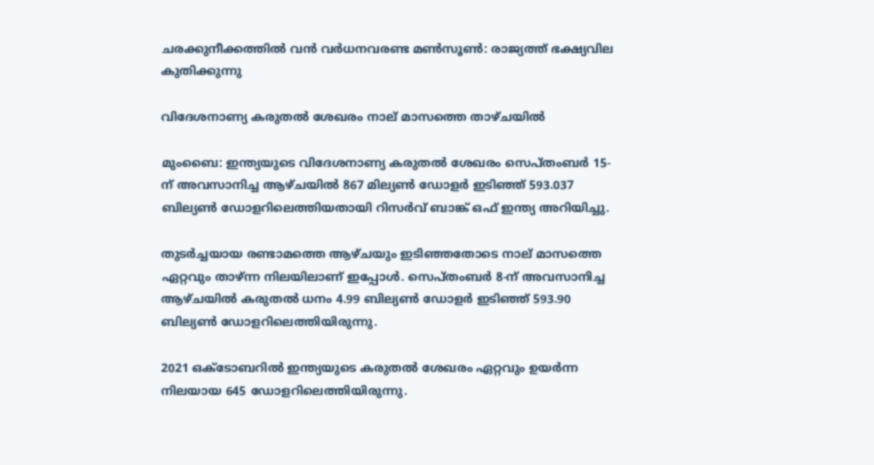ചരക്കുനീക്കത്തില്‍ വന്‍ വര്‍ധനവരണ്ട മണ്‍സൂണ്‍: രാജ്യത്ത് ഭക്ഷ്യവില കുതിക്കുന്നു

വിദേശനാണ്യ കരുതൽ ശേഖരം നാല് മാസത്തെ താഴ്ചയിൽ

മുംബൈ: ഇന്ത്യയുടെ വിദേശനാണ്യ കരുതൽ ശേഖരം സെപ്തംബർ 15-ന് അവസാനിച്ച ആഴ്ചയിൽ 867 മില്യൺ ഡോളർ ഇടിഞ്ഞ് 593.037 ബില്യൺ ഡോളറിലെത്തിയതായി റിസർവ് ബാങ്ക് ഒഫ് ഇന്ത്യ അറിയിച്ചു.

തുടർച്ചയായ രണ്ടാമത്തെ ആഴ്ചയും ഇടിഞ്ഞതോടെ നാല് മാസത്തെ ഏറ്റവും താഴ്ന്ന നിലയിലാണ് ഇപ്പോൾ. സെപ്തംബർ 8-ന് അവസാനിച്ച ആഴ്ചയിൽ കരുതൽ ധനം 4.99 ബില്യൺ ഡോളർ ഇടിഞ്ഞ് 593.90 ബില്യൺ ഡോളറിലെത്തിയിരുന്നു.

2021 ഒക്ടോബറിൽ ഇന്ത്യയുടെ കരുതൽ ശേഖരം ഏറ്റവും ഉയർന്ന നിലയായ 645 ഡോളറിലെത്തിയിരുന്നു.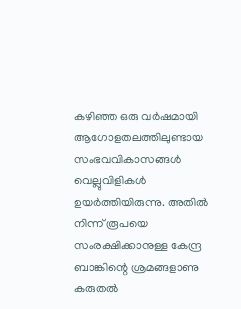കഴിഞ്ഞ ഒരു വർഷമായി ആഗോളതലത്തിലുണ്ടായ സംഭവവികാസങ്ങൾ വെല്ലുവിളികൾ ഉയർത്തിയിരുന്നു. അതിൽ നിന്ന് രൂപയെ സംരക്ഷിക്കാനുള്ള കേന്ദ്ര ബാങ്കിന്റെ ശ്രമങ്ങളാണു കരുതൽ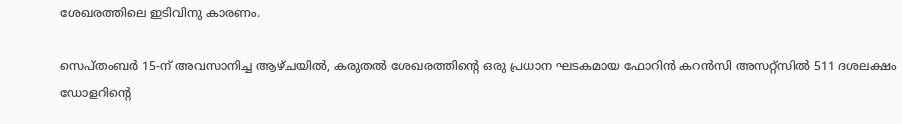ശേഖരത്തിലെ ഇടിവിനു കാരണം.

സെപ്തംബർ 15-ന് അവസാനിച്ച ആഴ്ചയിൽ, കരുതൽ ശേഖരത്തിന്റെ ഒരു പ്രധാന ഘടകമായ ഫോറിൻ കറൻസി അസറ്റ്‌സിൽ 511 ദശലക്ഷം ഡോളറിന്റെ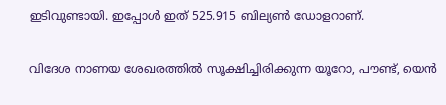ഇടിവുണ്ടായി. ഇപ്പോൾ ഇത് 525.915 ബില്യൺ ഡോളറാണ്.

വിദേശ നാണയ ശേഖരത്തിൽ സൂക്ഷിച്ചിരിക്കുന്ന യൂറോ, പൗണ്ട്, യെൻ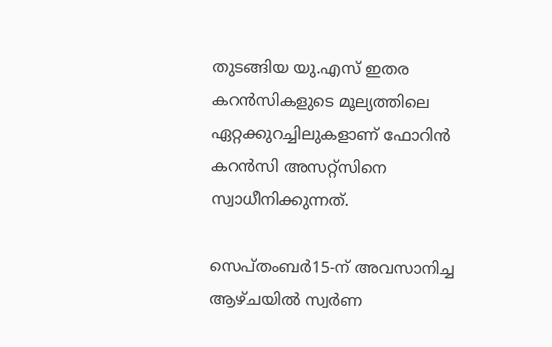തുടങ്ങിയ യു.എസ് ഇതര കറൻസികളുടെ മൂല്യത്തിലെ ഏറ്റക്കുറച്ചിലുകളാണ് ഫോറിൻ കറൻസി അസറ്റ്‌സിനെ സ്വാധീനിക്കുന്നത്.

സെപ്തംബർ15-ന് അവസാനിച്ച ആഴ്ചയിൽ സ്വർണ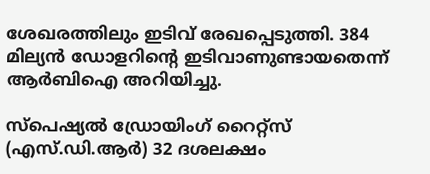ശേഖരത്തിലും ഇടിവ് രേഖപ്പെടുത്തി. 384 മില്യൻ ഡോളറിന്റെ ഇടിവാണുണ്ടായതെന്ന് ആർബിഐ അറിയിച്ചു.

സ്‌പെഷ്യൽ ഡ്രോയിംഗ് റൈറ്റ്‌സ് (എസ്.ഡി.ആർ) 32 ദശലക്ഷം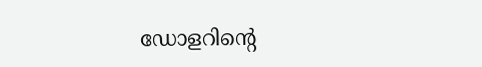ഡോളറിന്റെ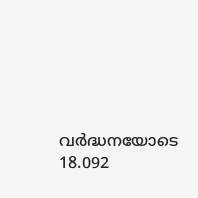വർദ്ധനയോടെ 18.092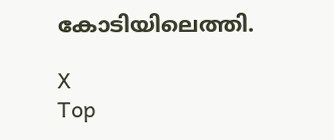കോടിയിലെത്തി.

X
Top